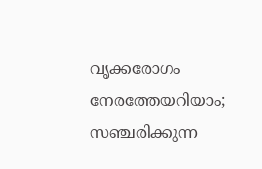വൃക്കരോഗം നേരത്തേയറിയാം; സഞ്ചരിക്കുന്ന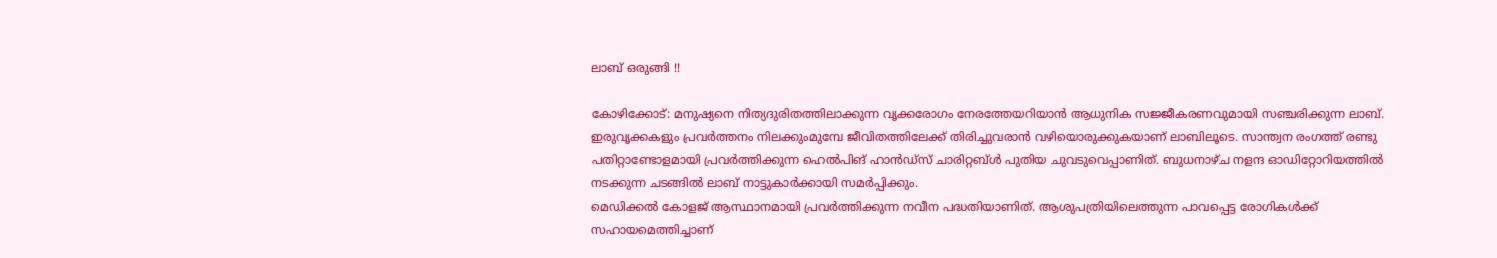ലാബ് ഒരുങ്ങി !!

കോഴിക്കോട്: മനുഷ്യനെ നിത്യദുരിതത്തിലാക്കുന്ന വൃക്കരോഗം നേരത്തേയറിയാന്‍ ആധുനിക സജ്ജീകരണവുമായി സഞ്ചരിക്കുന്ന ലാബ്. ഇരുവൃക്കകളും പ്രവര്‍ത്തനം നിലക്കുംമുമ്പേ ജീവിതത്തിലേക്ക് തിരിച്ചുവരാന്‍ വഴിയൊരുക്കുകയാണ് ലാബിലൂടെ. സാന്ത്വന രംഗത്ത് രണ്ടു പതിറ്റാണ്ടോളമായി പ്രവര്‍ത്തിക്കുന്ന ഹെല്‍പിങ് ഹാന്‍ഡ്സ് ചാരിറ്റബ്ള്‍ പുതിയ ചുവടുവെപ്പാണിത്. ബുധനാഴ്ച നളന്ദ ഓഡിറ്റോറിയത്തില്‍ നടക്കുന്ന ചടങ്ങില്‍ ലാബ് നാട്ടുകാര്‍ക്കായി സമര്‍പ്പിക്കും.
മെഡിക്കല്‍ കോളജ് ആസ്ഥാനമായി പ്രവര്‍ത്തിക്കുന്ന നവീന പദ്ധതിയാണിത്. ആശുപത്രിയിലെത്തുന്ന പാവപ്പെട്ട രോഗികള്‍ക്ക് സഹായമെത്തിച്ചാണ്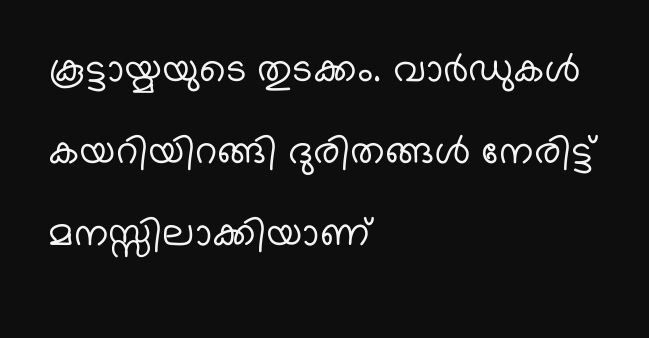കൂട്ടായ്മയുടെ തുടക്കം. വാര്‍ഡുകള്‍ കയറിയിറങ്ങി ദുരിതങ്ങള്‍ നേരിട്ട് മനസ്സിലാക്കിയാണ്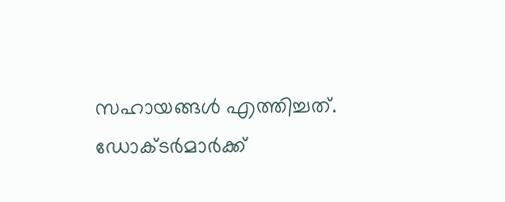സഹായങ്ങള്‍ എത്തിച്ചത്. ഡോക്ടര്‍മാര്‍ക്ക്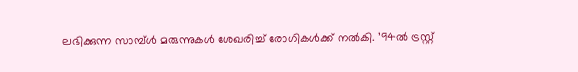ലഭിക്കുന്ന സാമ്പ്ള്‍ മരുന്നുകള്‍ ശേഖരിച്ച് രോഗികള്‍ക്ക് നല്‍കി. ’94ല്‍ ട്രസ്റ്റ്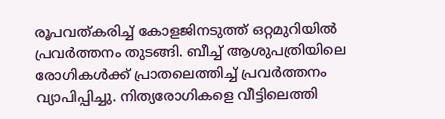രൂപവത്കരിച്ച് കോളജിനടുത്ത് ഒറ്റമുറിയില്‍ പ്രവര്‍ത്തനം തുടങ്ങി. ബീച്ച് ആശുപത്രിയിലെ രോഗികള്‍ക്ക് പ്രാതലെത്തിച്ച് പ്രവര്‍ത്തനം വ്യാപിപ്പിച്ചു. നിത്യരോഗികളെ വീട്ടിലെത്തി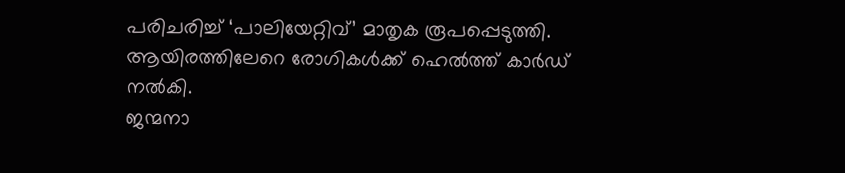പരിചരിച്ച് ‘പാലിയേറ്റിവ്’ മാതൃക രൂപപ്പെടുത്തി. ആയിരത്തിലേറെ രോഗികള്‍ക്ക് ഹെല്‍ത്ത് കാര്‍ഡ് നല്‍കി.
ജന്മനാ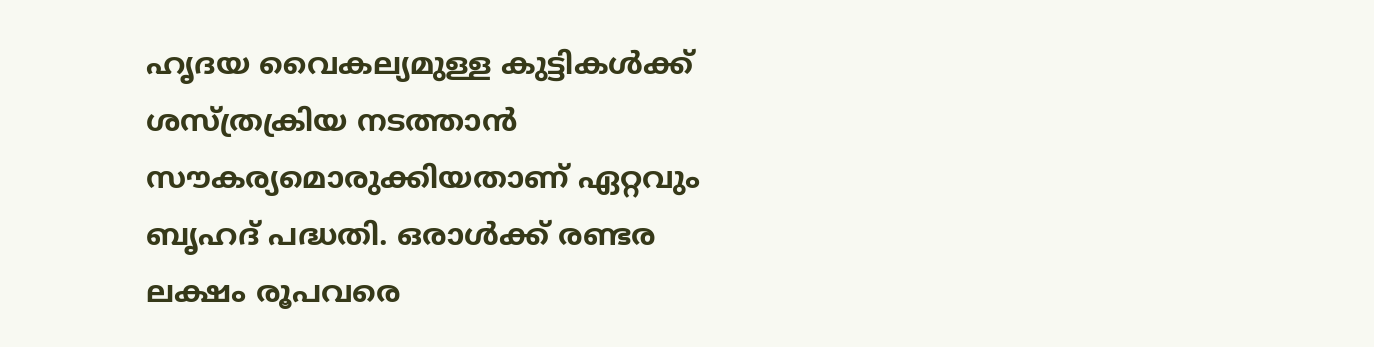ഹൃദയ വൈകല്യമുള്ള കുട്ടികള്‍ക്ക് ശസ്ത്രക്രിയ നടത്താന്‍ സൗകര്യമൊരുക്കിയതാണ് ഏറ്റവും ബൃഹദ് പദ്ധതി. ഒരാള്‍ക്ക് രണ്ടര ലക്ഷം രൂപവരെ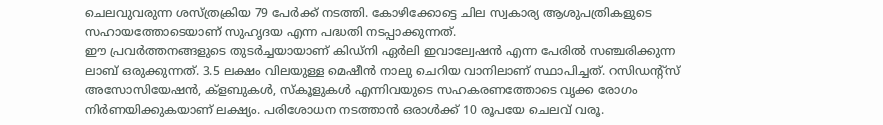ചെലവുവരുന്ന ശസ്ത്രക്രിയ 79 പേര്‍ക്ക് നടത്തി. കോഴിക്കോട്ടെ ചില സ്വകാര്യ ആശുപത്രികളുടെ സഹായത്തോടെയാണ് സുഹൃദയ എന്ന പദ്ധതി നടപ്പാക്കുന്നത്.
ഈ പ്രവര്‍ത്തനങ്ങളുടെ തുടര്‍ച്ചയായാണ് കിഡ്നി ഏര്‍ലി ഇവാല്വേഷന്‍ എന്ന പേരില്‍ സഞ്ചരിക്കുന്ന ലാബ് ഒരുക്കുന്നത്. 3.5 ലക്ഷം വിലയുള്ള മെഷീന്‍ നാലു ചെറിയ വാനിലാണ് സ്ഥാപിച്ചത്. റസിഡന്‍റ്സ് അസോസിയേഷന്‍, ക്ളബുകള്‍, സ്കൂളുകള്‍ എന്നിവയുടെ സഹകരണത്തോടെ വൃക്ക രോഗം നിര്‍ണയിക്കുകയാണ് ലക്ഷ്യം. പരിശോധന നടത്താന്‍ ഒരാള്‍ക്ക് 10 രൂപയേ ചെലവ് വരൂ.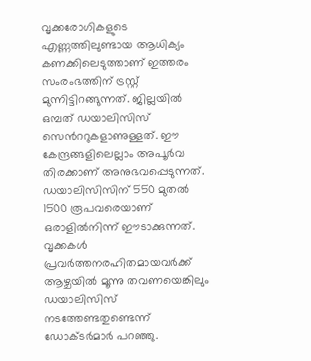വൃക്കരോഗികളുടെ എണ്ണത്തിലുണ്ടായ ആധിക്യം കണക്കിലെടുത്താണ് ഇത്തരം സംരംഭത്തിന് ട്രസ്റ്റ് മുന്നിട്ടിറങ്ങുന്നത്. ജില്ലയില്‍ ഒമ്പത് ഡയാലിസിസ് സെന്‍ററുകളാണുള്ളത്. ഈ കേന്ദ്രങ്ങളിലെല്ലാം അപൂര്‍വ തിരക്കാണ് അനുഭവപ്പെടുന്നത്. ഡയാലിസിസിന് 550 മുതല്‍ 1500 രൂപവരെയാണ് ഒരാളില്‍നിന്ന് ഈടാക്കുന്നത്. വൃക്കകള്‍ പ്രവര്‍ത്തനരഹിതമായവര്‍ക്ക് ആഴ്ചയില്‍ മൂന്നു തവണയെങ്കിലും ഡയാലിസിസ് നടത്തേണ്ടതുണ്ടെന്ന് ഡോക്ടര്‍മാര്‍ പറഞ്ഞു.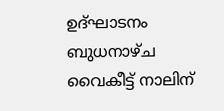ഉദ്ഘാടനം ബുധനാഴ്ച വൈകീട്ട് നാലിന്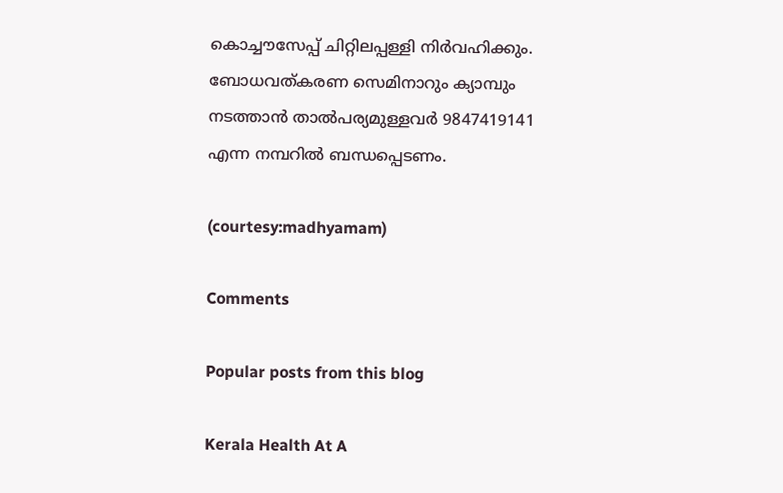കൊച്ചൗസേപ്പ് ചിറ്റിലപ്പള്ളി നിര്‍വഹിക്കും. ബോധവത്കരണ സെമിനാറും ക്യാമ്പും നടത്താന്‍ താല്‍പര്യമുള്ളവര്‍ 9847419141 എന്ന നമ്പറില്‍ ബന്ധപ്പെടണം.

(courtesy:madhyamam)

Comments

Popular posts from this blog

Kerala Health At A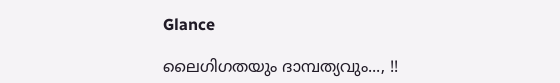Glance

ലൈഗിഗതയും ദാമ്പത്യവും..., !!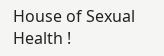House of Sexual Health !